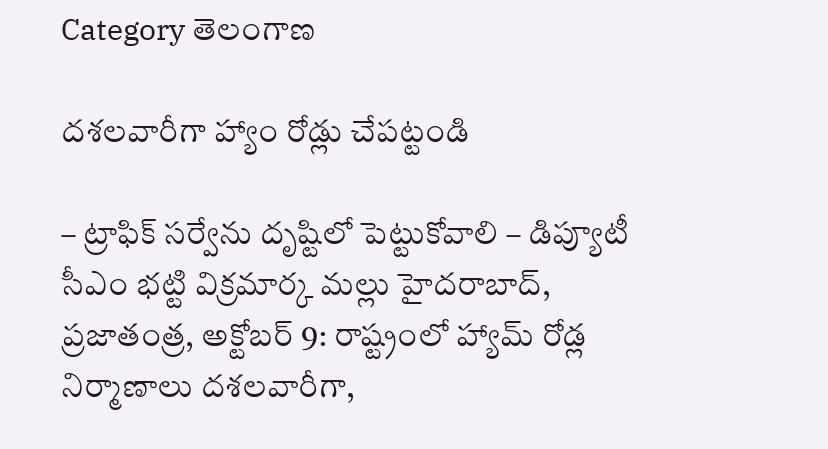Category తెలంగాణ

దశలవారీగా హ్యాం రోడ్లు చేపట్టండి

– ట్రాఫిక్‌ సర్వేను దృష్టిలో పెట్టుకోవాలి – డిప్యూటీ సీఎం భట్టి విక్రమార్క మల్లు హైదరాబాద్‌, ప్రజాతంత్ర, అక్టోబర్‌ 9: రాష్ట్రంలో హ్యామ్‌ రోడ్ల నిర్మాణాలు దశలవారీగా,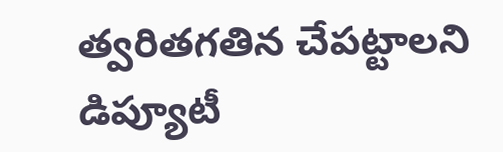త్వరితగతిన చేపట్టాలని డిప్యూటీ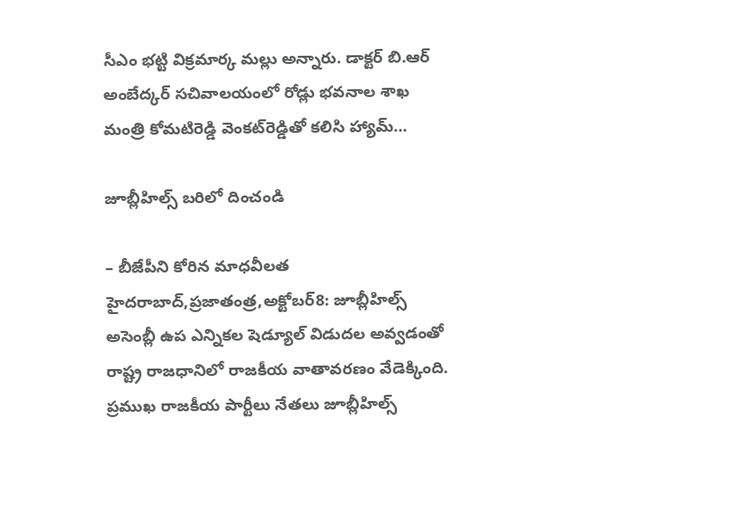సీఎం భట్టి విక్రమార్క మల్లు అన్నారు. డాక్టర్‌ బి.ఆర్‌ అంబేద్కర్‌ సచివాలయంలో రోడ్లు భవనాల శాఖ మంత్రి కోమటిరెడ్డి వెంకట్‌రెడ్డితో కలిసి హ్యామ్‌…

జూబ్లీహిల్స్ బరిలో దించండి

– బీజేపీని కోరిన మాధవీలత హైదరాబాద్‌,ప్రజాతంత్ర,అక్టోబర్‌8: జూబ్లీహిల్స్ అసెంబ్లీ ఉప ఎన్నికల షెడ్యూల్‌ ‌విడుదల అవ్వడంతో రాష్ట్ర రాజధానిలో రాజకీయ వాతావరణం వేడెక్కింది. ప్రముఖ రాజకీయ పార్టీలు నేతలు జూబ్లీహిల్స్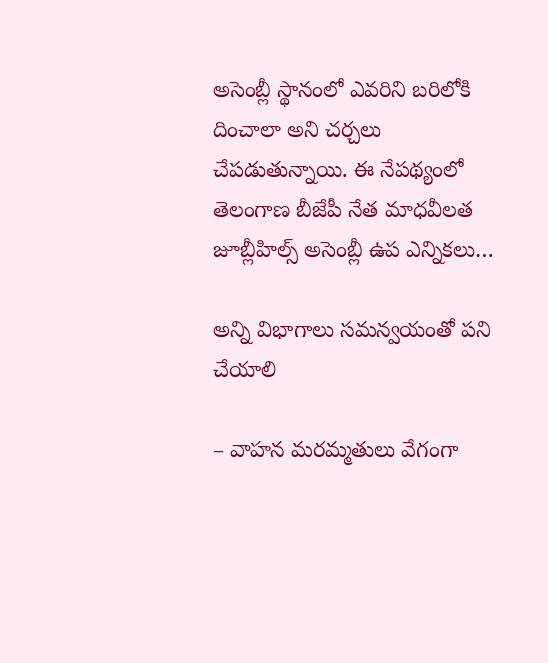అసెంబ్లీ స్థానంలో ఎవరిని బరిలోకి దించాలా అని చర్చలు చేపడుతున్నాయి. ఈ నేపథ్యంలో తెలంగాణ బీజేపీ నేత మాధవీలత జూబ్లీహిల్స్ అసెంబ్లీ ఉప ఎన్నికలు…

అన్ని విభాగాలు సమన్వయంతో పని చేయాలి

– వాహ‌న‌ మ‌ర‌మ్మ‌తులు వేగంగా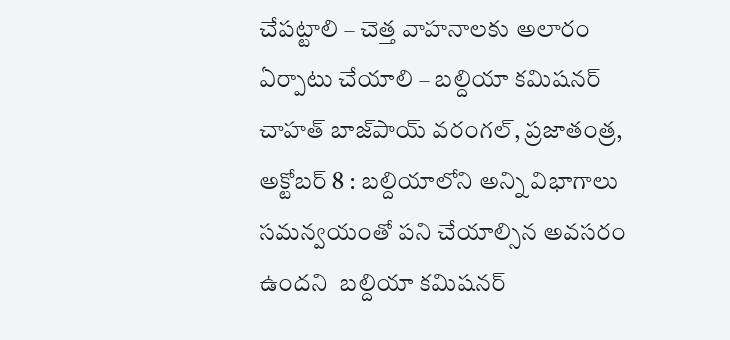చేప‌ట్టాలి – చెత్త వాహ‌నాల‌కు అలారం ఏర్పాటు చేయాలి – బల్దియా కమిషనర్ చాహత్ బాజ్‌పాయ్‌ వ‌రంగ‌ల్‌, ప్ర‌జాతంత్ర‌, అక్టోబ‌ర్ 8 : బల్దియాలోని అన్ని విభాగాలు సమన్వయంతో పని చేయాల్సిన అవసరం ఉందని  బల్దియా కమిషనర్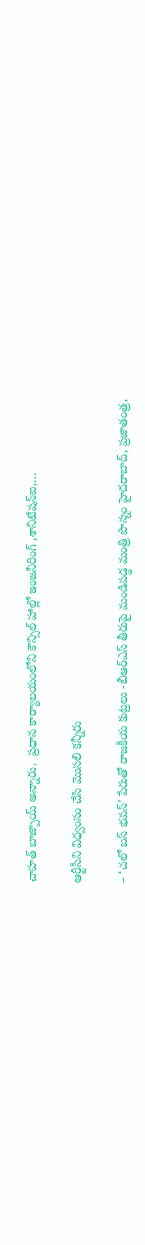చాహత్ బాజ్పాయ్ అన్నారు.  ప్రధాన కార్యాలయంలోని కౌన్సిల్ హాల్లో ఇంజనీరింగ్ ,శానిటేషన్ఐ,…

ఆర్టీసీని విధ్వంసం చేసి మొసలి కన్నీరు

– ‘చలో బస్‌ భవన్‌’ పేరుతో రాజకీయ కుట్రలు -బీఆర్‌ఎస్‌ తీరుపై మండిపడ్డ మంత్రి పొన్నం హైదరాబాద్‌, ప్రజాతంత్ర,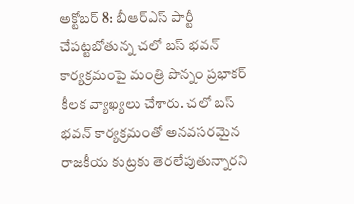అక్టోబర్‌ 8: బీఆర్‌ఎస్‌ పార్టీ చేపట్టబోతున్న చలో బస్‌ భవన్‌ కార్యక్రమంపై మంత్రి పొన్నం ప్రభాకర్‌ కీలక వ్యాఖ్యలు చేశారు. చలో బస్‌ భవన్‌ కార్యక్రమంతో అనవసరమైన రాజకీయ కుట్రకు తెరలేపుతున్నారని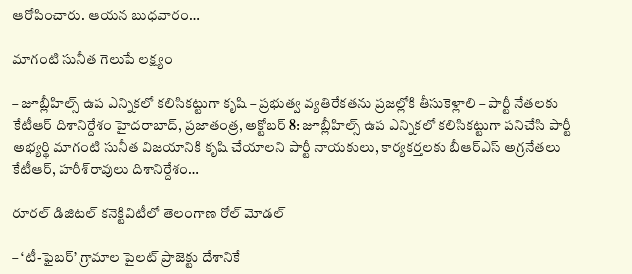ఆరోపించారు. ఆయన బుధవారం…

మాగంటి సునీత గెలుపే లక్ష్యం

– జూబ్లీహిల్స్‌ ఉప ఎన్నికలో కలిసికట్టుగా కృషి – ప్రభుత్వ వ్యతిరేకతను ప్రజల్లోకి తీసుకెళ్లాలి – పార్టీ నేతలకు కేటీఆర్‌ దిశానిర్దేశం హైదరాబాద్‌, ప్రజాతంత్ర, అక్టోబర్‌ 8: జూబ్లీహిల్స్‌ ఉప ఎన్నికలో కలిసికట్టుగా పనిచేసి పార్టీ అభ్యర్థి మాగంటి సునీత విజయానికి కృషి చేయాలని పార్టీ నాయకులు, కార్యకర్తలకు బీఆర్‌ఎస్‌ అగ్రనేతలు కేటీఆర్‌, హరీశ్‌రావులు దిశానిర్దేశం…

రూర‌ల్‌ డిజిటల్‌ కనెక్టివిటీలో తెలంగాణ రోల్‌ మోడల్‌

– ‘టీ-ఫైబర్‌’ గ్రామాల పైలట్‌ ప్రాజెక్టు దేశానికే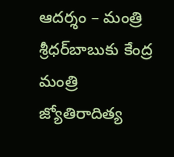ఆదర్శం – మంత్రి శ్రీధర్‌బాబుకు కేంద్ర మంత్రి జ్యోతిరాదిత్య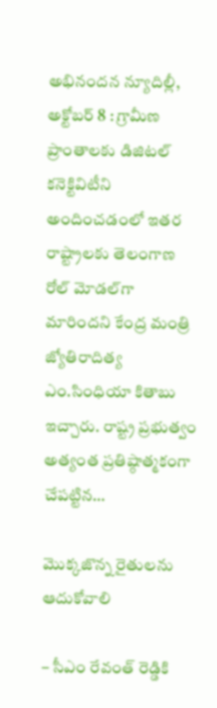అభినందన న్యూదిల్లీ, అక్టోబర్‌ 8 : గ్రామీణ ప్రాంతాలకు డిజిటల్‌ కనెక్టివిటీని అందించడంలో ఇతర రాష్ట్రాలకు తెలంగాణ రోల్‌ మోడల్‌గా మారిందని కేంద్ర మంత్రి జ్యోతిరాదిత్య ఎం.సింధియా కితాబు ఇచ్చారు. రాష్ట్ర ప్రభుత్వం అత్యంత ప్రతిష్ఠాత్మకంగా చేపట్టిన…

మొక్కజొన్న రైతులను ఆదుకోవాలి

– సీఎం రేవంత్‌ రెడ్డికి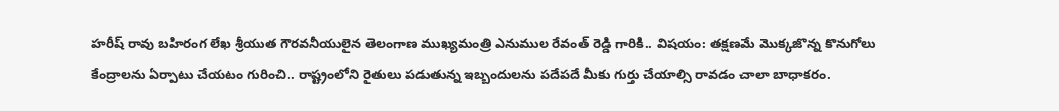హరీష్‌ రావు బహిరంగ లేఖ శ్రీయుత గౌరవనీయులైన తెలంగాణ ముఖ్యమంత్రి ఎనుముల రేవంత్‌ రెడ్డి గారికి.. విషయం: తక్షణమే మొక్కజొన్న కొనుగోలు కేంద్రాలను ఏర్పాటు చేయటం గురించి.. రాష్ట్రంలోని రైతులు పడుతున్న ఇబ్బందులను పదేపదే మీకు గుర్తు చేయాల్సి రావడం చాలా బాధాకరం.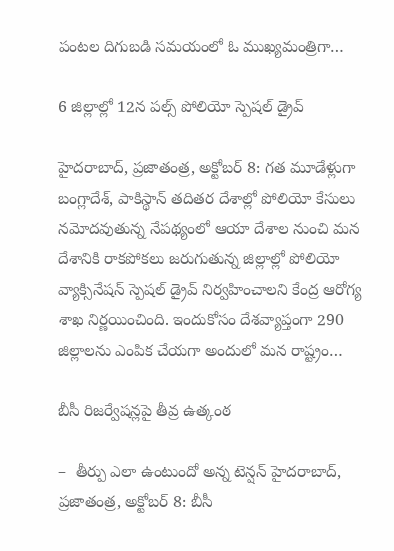పంటల దిగుబడి సమయంలో ఓ ముఖ్యమంత్రిగా…

6 జిల్లాల్లో 12న పల్స్‌ పోలియో స్పెషల్‌ డ్రైవ్‌

హైదరాబాద్‌, ప్రజాతంత్ర, అక్టోబర్‌ 8: గత మూడేళ్లుగా బంగ్లాదేశ్‌, పాకిస్థాన్‌ తదితర దేశాల్లో పోలియో కేసులు నమోదవుతున్న నేపథ్యంలో ఆయా దేశాల నుంచి మన దేశానికి రాకపోకలు జరుగుతున్న జిల్లాల్లో పోలియో వ్యాక్సినేషన్‌ స్పెషల్‌ డ్రైవ్‌ నిర్వహించాలని కేంద్ర ఆరోగ్య శాఖ నిర్ణయించింది. ఇందుకోసం దేశవ్యాప్తంగా 290 జిల్లాలను ఎంపిక చేయగా అందులో మన రాష్ట్రం…

బీసీ రిజర్వేషన్లపై తీవ్ర ఉత్కంఠ

–  తీర్పు ఎలా ఉంటుందో అన్న టెన్షన్‌ ‌హైదరాబాద్‌, ప్రజాతంత్ర, అక్టోబర్‌ 8: బీసీ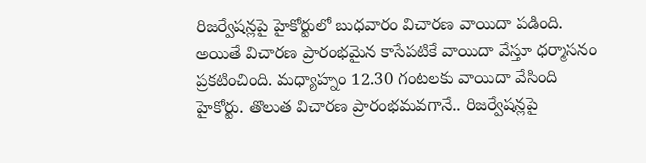రిజర్వేషన్లపై హైకోర్టులో బుధవారం విచారణ వాయిదా పడింది. అయితే విచారణ ప్రారంభమైన కాసేపటికే వాయిదా వేస్తూ ధర్మాసనం ప్రకటించింది. మధ్యాహ్నం 12.30 గంటలకు వాయిదా వేసింది హైకోర్టు. తొలుత విచారణ ప్రారంభమవగానే.. రిజర్వేషన్లపై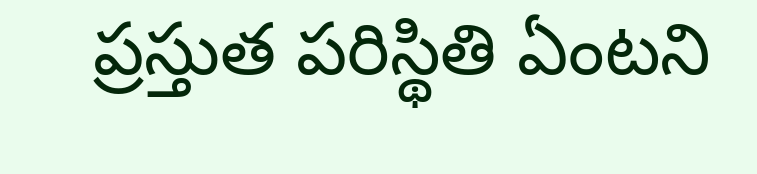ప్రస్తుత పరిస్థితి ఏంటని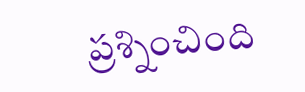ప్రశ్నించింది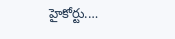హైకోర్టు.…